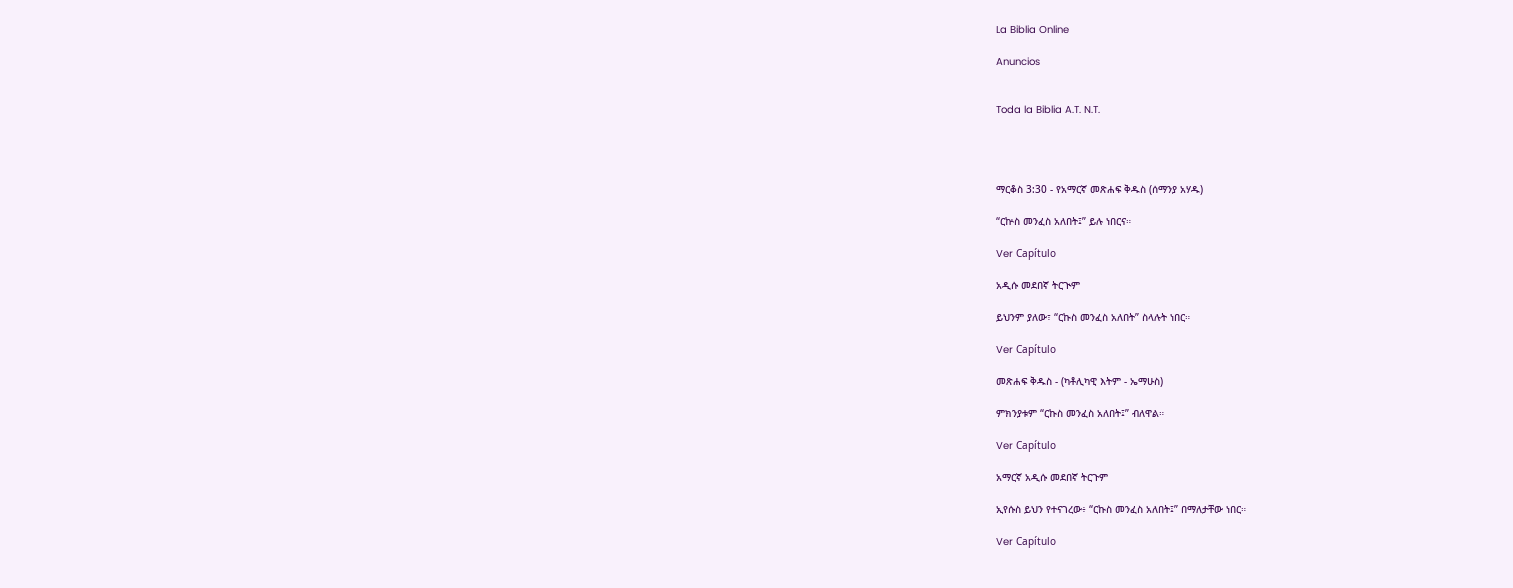La Biblia Online

Anuncios


Toda la Biblia A.T. N.T.




ማርቆስ 3:30 - የአማርኛ መጽሐፍ ቅዱስ (ሰማንያ አሃዱ)

“ርኵስ መንፈስ አለበት፤” ይሉ ነበርና።

Ver Capítulo

አዲሱ መደበኛ ትርጒም

ይህንም ያለው፣ “ርኩስ መንፈስ አለበት” ስላሉት ነበር።

Ver Capítulo

መጽሐፍ ቅዱስ - (ካቶሊካዊ እትም - ኤማሁስ)

ምክንያቱም “ርኩስ መንፈስ አለበት፤” ብለዋል።

Ver Capítulo

አማርኛ አዲሱ መደበኛ ትርጉም

ኢየሱስ ይህን የተናገረው፥ “ርኩስ መንፈስ አለበት፤” በማለታቸው ነበር።

Ver Capítulo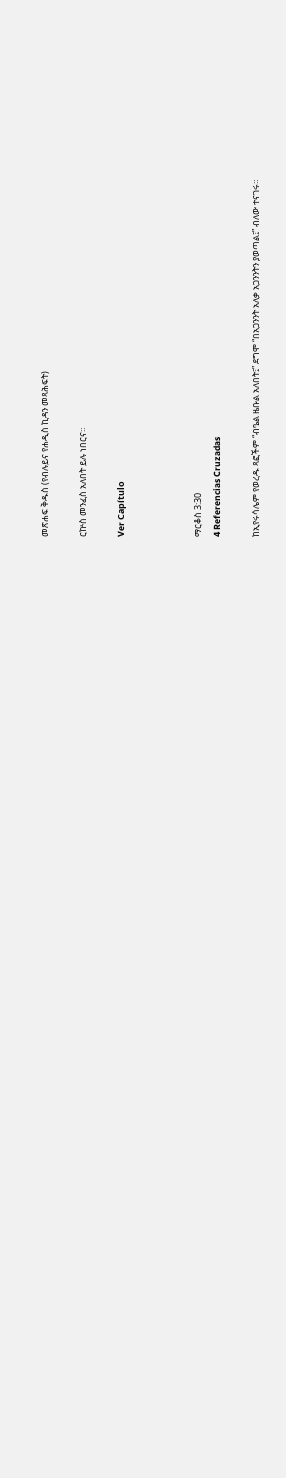መጽሐፍ ቅዱስ (የብሉይና የሐዲስ ኪዳን መጻሕፍት)

ርኵስ መንፈስ አለበት ይሉ ነበርና።

Ver Capítulo



ማርቆስ 3:30
4 Referencias Cruzadas

ከኢየሩሳሌም የወረዱ ጻፎችም “ብዔል ዜቡል አለበት፤” ደግሞ “በአጋንንት አለቃ አጋንንትን ያወጣል፤” ብለው ተናገሩ።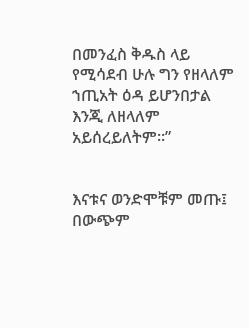በመንፈስ ቅዱስ ላይ የሚሳደብ ሁሉ ግን የዘላለም ኀጢአት ዕዳ ይሆንበታል እንጂ ለዘላለም አይሰረይለትም።”


እናቱና ወንድሞቹም መጡ፤ በውጭም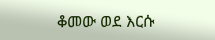ቆመው ወደ እርሱ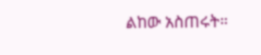ልከው አስጠሩት።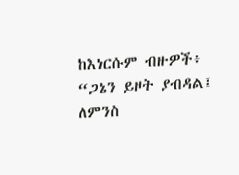ከእነርሱም ብዙዎች፥ “ጋኔን ይዞት ያብዳል፤ ለምንስ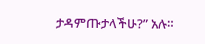ታዳምጡታላችሁ?” አሉ።